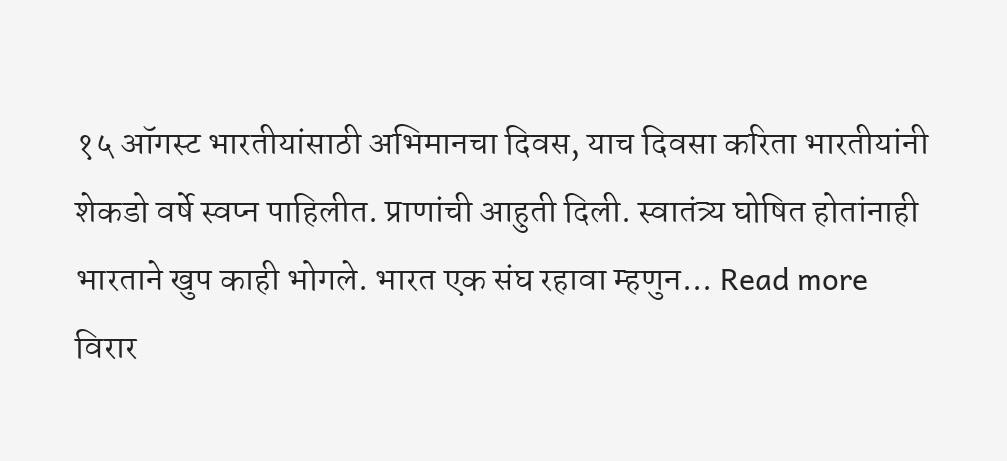१५ ऑगस्ट भारतीयांसाठी अभिमानचा दिवस, याच दिवसा करिता भारतीयांनी शेकडो वर्षे स्वप्न पाहिलीत. प्राणांची आहुती दिली. स्वातंत्र्य घोषित होतांनाही भारताने खुप काही भोगले. भारत एक संघ रहावा म्हणुन... Read more
विरार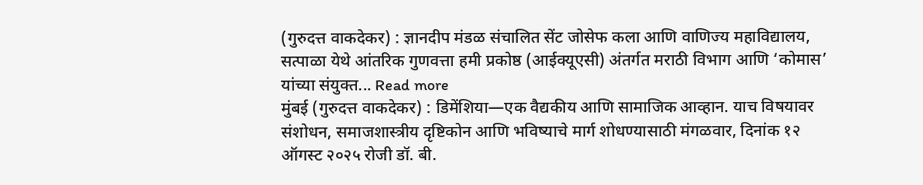(गुरुदत्त वाकदेकर) : ज्ञानदीप मंडळ संचालित सेंट जोसेफ कला आणि वाणिज्य महाविद्यालय, सत्पाळा येथे आंतरिक गुणवत्ता हमी प्रकोष्ठ (आईक्यूएसी) अंतर्गत मराठी विभाग आणि ‘कोमास’ यांच्या संयुक्त... Read more
मुंबई (गुरुदत्त वाकदेकर) : डिमेंशिया—एक वैद्यकीय आणि सामाजिक आव्हान. याच विषयावर संशोधन, समाजशास्त्रीय दृष्टिकोन आणि भविष्याचे मार्ग शोधण्यासाठी मंगळवार, दिनांक १२ ऑगस्ट २०२५ रोजी डॉ. बी.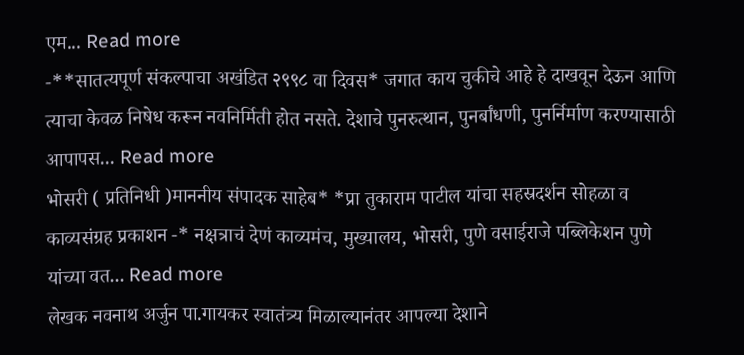एम... Read more
-**सातत्यपूर्ण संकल्पाचा अखंडित २९९८ वा दिवस* जगात काय चुकीचे आहे हे दाखवून देऊन आणि त्याचा केवळ निषेध करून नवनिर्मिती होत नसते. देशाचे पुनरुत्थान, पुनर्बांधणी, पुनर्निर्माण करण्यासाठी आपापस... Read more
भोसरी ( प्रतिनिधी )माननीय संपादक साहेब* *प्रा तुकाराम पाटील यांचा सहस्रदर्शन सोहळा व काव्यसंग्रह प्रकाशन -* नक्षत्राचं देणं काव्यमंच, मुख्यालय, भोसरी, पुणे वसाईराजे पब्लिकेशन पुणे यांच्या वत... Read more
लेखक नवनाथ अर्जुन पा.गायकर स्वातंत्र्य मिळाल्यानंतर आपल्या देशाने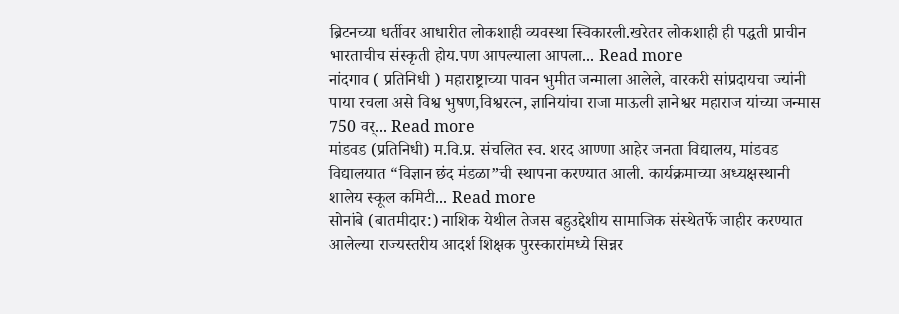ब्रिटनच्या धर्तीवर आधारीत लोकशाही व्यवस्था स्विकारली.खरेतर लोकशाही ही पद्धती प्राचीन भारताचीच संस्कृती होय.पण आपल्याला आपला... Read more
नांदगाव ( प्रतिनिधी ) महाराष्ट्राच्या पावन भुमीत जन्माला आलेले, वारकरी सांप्रदायचा ज्यांनी पाया रचला असे विश्व भुषण,विश्वरत्न, ज्ञानियांचा राजा माऊली ज्ञानेश्वर महाराज यांच्या जन्मास 750 वर्... Read more
मांडवड (प्रतिनिधी) म.वि.प्र. संचलित स्व. शरद आण्णा आहेर जनता विद्यालय, मांडवड विद्यालयात “विज्ञान छंद मंडळा”ची स्थापना करण्यात आली. कार्यक्रमाच्या अध्यक्षस्थानी शालेय स्कूल कमिटी... Read more
सोनांबे (बातमीदार:) नाशिक येथील तेजस बहुउद्देशीय सामाजिक संस्थेतर्फे जाहीर करण्यात आलेल्या राज्यस्तरीय आदर्श शिक्षक पुरस्कारांमध्ये सिन्नर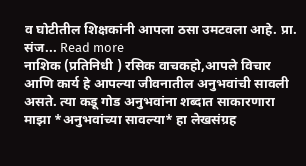व घोटीतील शिक्षकांनी आपला ठसा उमटवला आहे. प्रा. संज... Read more
नाशिक (प्रतिनिधी ) रसिक वाचकहो,आपले विचार आणि कार्य हे आपल्या जीवनातील अनुभवांची सावली असते. त्या कडू गोड अनुभवांना शब्दात साकारणारा माझा *अनुभवांच्या सावल्या* हा लेखसंग्रह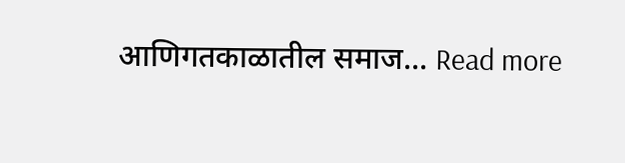आणिगतकाळातील समाज... Read more